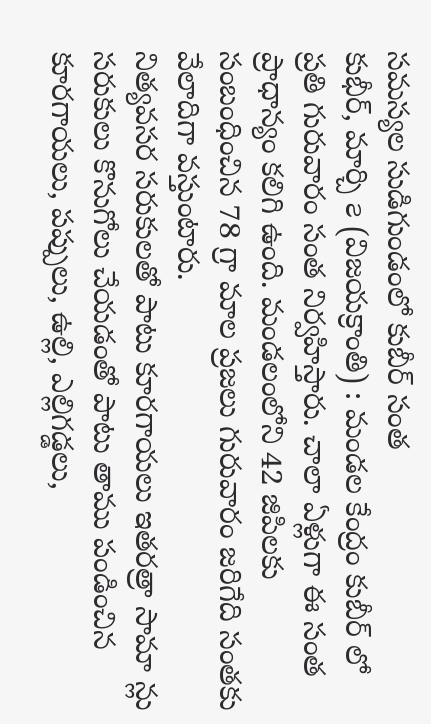సమస్యల సుడిగుండంలో కుబీర్ సంత
కుభీర్, మార్చి ౭ (విజయక్రాంతి) : మండల కేంద్రం కుబీర్ లో ప్రతి గురువారం సంత నిర్వహిస్తారు. చాలా ఏళ్లుగా ఈ సంత ప్రాధాన్యం కలిగి ఉంది. మండలంలోని 42 జిపిలకు సంబంధించిన 78 గ్రా మాల ప్రజలు గురువారం జరిగేది సంతకు వేలాదిగా వస్తుంటారు.
నిత్యవసర సరుకులతో పాటు కూరగాయలు ఇతరత్రా సామా న్లు సరుకులు కొనుగోలు చేయడంతో పాటు తాము పండించిన కూరగాయలు, పప్పులు, ఉల్లి, ఎల్లిగడ్డలు,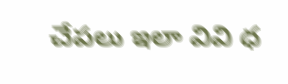చేపలు ఇలా వివి ధ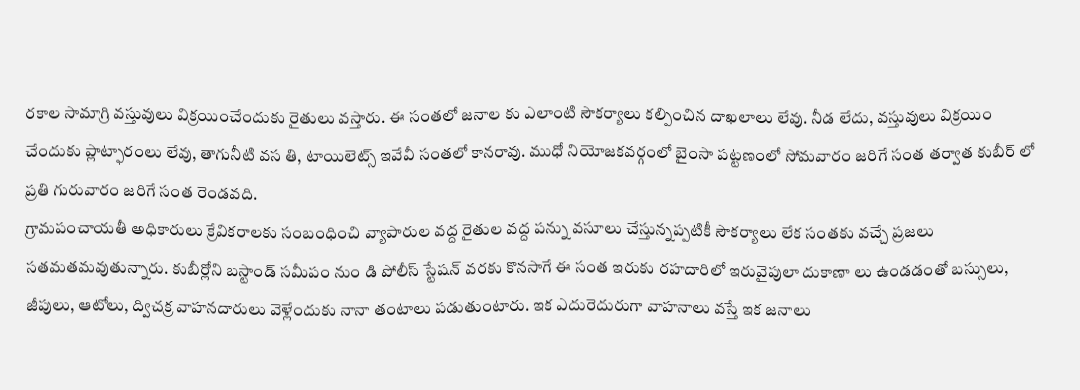రకాల సామాగ్రి వస్తువులు విక్రయించేందుకు రైతులు వస్తారు. ఈ సంతలో జనాల కు ఎలాంటి సౌకర్యాలు కల్పించిన దాఖలాలు లేవు. నీడ లేదు, వస్తువులు విక్రయిం చేందుకు ప్లాట్ఫారంలు లేవు, తాగునీటి వస తి, టాయిలెట్స్ ఇవేవీ సంతలో కానరావు. ముధో నియోజకవర్గంలో బైంసా పట్టణంలో సోమవారం జరిగే సంత తర్వాత కుబీర్ లో ప్రతి గురువారం జరిగే సంత రెండవది.
గ్రామపంచాయతీ అధికారులు క్రేవికరాలకు సంబంధించి వ్యాపారుల వద్ద రైతుల వద్ద పన్ను వసూలు చేస్తున్నప్పటికీ సౌకర్యాలు లేక సంతకు వచ్చే ప్రజలు సతమతమవుతున్నారు. కుబీర్లోని బస్టాండ్ సమీపం నుం డి పోలీస్ స్టేషన్ వరకు కొనసాగే ఈ సంత ఇరుకు రహదారిలో ఇరువైపులా దుకాణా లు ఉండడంతో బస్సులు, జీపులు, ఆటోలు, ద్విచక్ర వాహనదారులు వెళ్లేందుకు నానా తంటాలు పడుతుంటారు. ఇక ఎదురెదురుగా వాహనాలు వస్తే ఇక జనాలు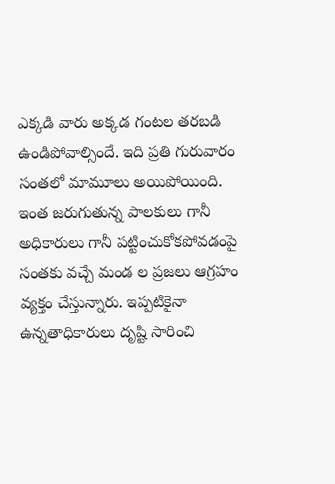ఎక్కడి వారు అక్కడ గంటల తరబడి ఉండిపోవాల్సిందే. ఇది ప్రతి గురువారం సంతలో మామూలు అయిపోయింది. ఇంత జరుగుతున్న పాలకులు గానీ అధికారులు గానీ పట్టించుకోకపోవడంపై సంతకు వచ్చే మండ ల ప్రజలు ఆగ్రహం వ్యక్తం చేస్తున్నారు. ఇప్పటికైనా ఉన్నతాధికారులు దృష్టి సారించి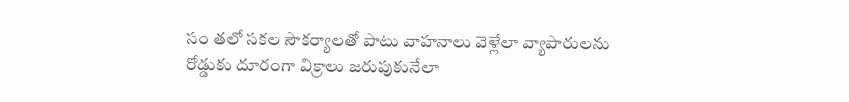సం తలో సకల సౌకర్యాలతో పాటు వాహనాలు వెళ్లేలా వ్యాపారులను రోడ్డుకు దూరంగా విక్రాలు జరుపుకునేలా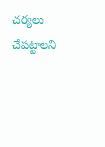చర్యలు చేపట్టాలని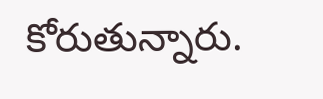కోరుతున్నారు.